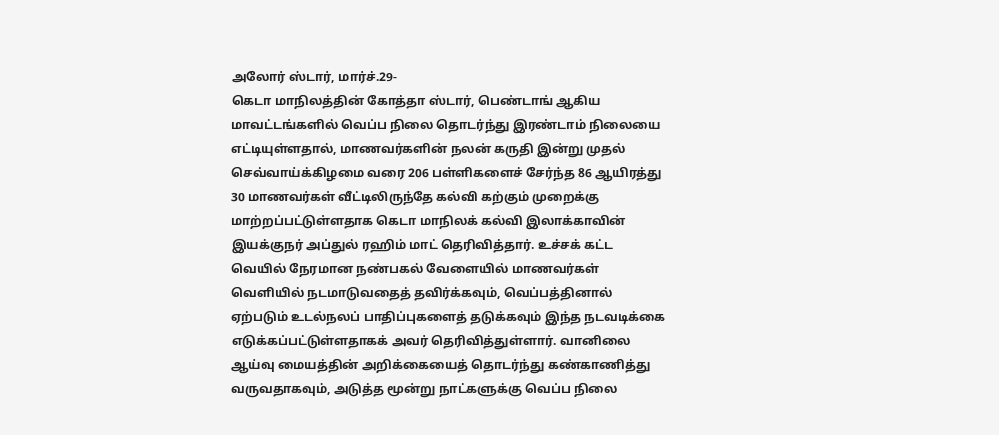அலோர் ஸ்டார், மார்ச்.29-
கெடா மாநிலத்தின் கோத்தா ஸ்டார், பெண்டாங் ஆகிய மாவட்டங்களில் வெப்ப நிலை தொடர்ந்து இரண்டாம் நிலையை எட்டியுள்ளதால், மாணவர்களின் நலன் கருதி இன்று முதல் செவ்வாய்க்கிழமை வரை 206 பள்ளிகளைச் சேர்ந்த 86 ஆயிரத்து 30 மாணவர்கள் வீட்டிலிருந்தே கல்வி கற்கும் முறைக்கு மாற்றப்பட்டுள்ளதாக கெடா மாநிலக் கல்வி இலாக்காவின் இயக்குநர் அப்துல் ரஹிம் மாட் தெரிவித்தார். உச்சக் கட்ட வெயில் நேரமான நண்பகல் வேளையில் மாணவர்கள் வெளியில் நடமாடுவதைத் தவிர்க்கவும், வெப்பத்தினால் ஏற்படும் உடல்நலப் பாதிப்புகளைத் தடுக்கவும் இந்த நடவடிக்கை எடுக்கப்பட்டுள்ளதாகக் அவர் தெரிவித்துள்ளார். வானிலை ஆய்வு மையத்தின் அறிக்கையைத் தொடர்ந்து கண்காணித்து வருவதாகவும், அடுத்த மூன்று நாட்களுக்கு வெப்ப நிலை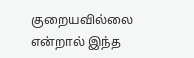குறையவில்லை என்றால் இந்த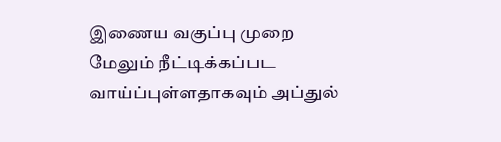இணைய வகுப்பு முறை மேலும் நீட்டிக்கப்பட வாய்ப்புள்ளதாகவும் அப்துல்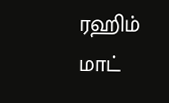ரஹிம் மாட்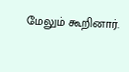மேலும் கூறினார்.